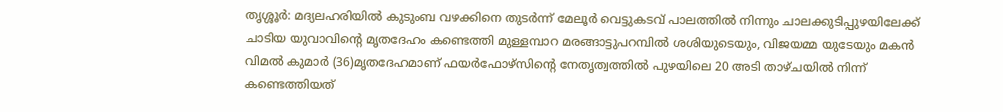തൃശ്ശൂർ: മദ്യലഹരിയിൽ കുടുംബ വഴക്കിനെ തുടർന്ന് മേലൂർ വെട്ടുകടവ് പാലത്തിൽ നിന്നും ചാലക്കുടിപ്പുഴയിലേക്ക് ചാടിയ യുവാവിന്റെ മൃതദേഹം കണ്ടെത്തി മുള്ളമ്പാറ മരങ്ങാട്ടുപറമ്പിൽ ശശിയുടെയും, വിജയമ്മ യുടേയും മകൻ വിമൽ കുമാർ (36)മൃതദേഹമാണ് ഫയർഫോഴ്സിന്റെ നേതൃത്വത്തിൽ പുഴയിലെ 20 അടി താഴ്ചയിൽ നിന്ന് കണ്ടെത്തിയത്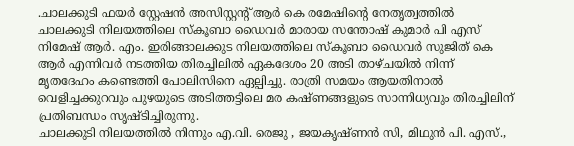.ചാലക്കുടി ഫയർ സ്റ്റേഷൻ അസിസ്റ്റൻ്റ് ആർ കെ രമേഷിൻ്റെ നേതൃത്വത്തിൽ ചാലക്കുടി നിലയത്തിലെ സ്കൂബാ ഡൈവർ മാരായ സന്തോഷ് കുമാർ പി എസ് നിമേഷ് ആർ. എം. ഇരിങ്ങാലക്കുട നിലയത്തിലെ സ്കൂബാ ഡൈവർ സുജിത് കെ ആർ എന്നിവർ നടത്തിയ തിരച്ചിലിൽ ഏകദേശം 20 അടി താഴ്ചയിൽ നിന്ന് മൃതദേഹം കണ്ടെത്തി പോലിസിനെ ഏല്പിച്ചു. രാത്രി സമയം ആയതിനാൽ വെളിച്ചക്കുറവും പുഴയുടെ അടിത്തട്ടിലെ മര കഷ്ണങ്ങളുടെ സാന്നിധ്യവും തിരച്ചിലിന് പ്രതിബന്ധം സൃഷ്ടിച്ചിരുന്നു.
ചാലക്കുടി നിലയത്തിൽ നിന്നും എ.വി. രെജു , ജയകൃഷ്ണൻ സി, മിഥുൻ പി. എസ്.,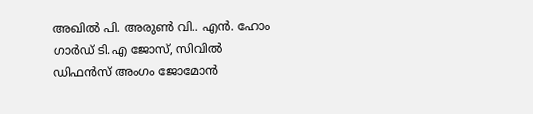അഖിൽ പി. അരുൺ വി.. എൻ. ഹോം ഗാർഡ് ടി.എ ജോസ്, സിവിൽ ഡിഫൻസ് അംഗം ജോമോൻ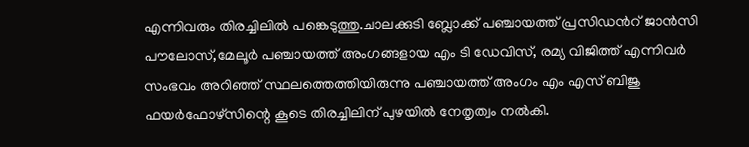എന്നിവരും തിരച്ചിലിൽ പങ്കെടുത്തു.ചാലക്കുടി ബ്ലോക്ക് പഞ്ചായത്ത് പ്രസിഡൻറ് ജാൻസി പൗലോസ്,മേലൂർ പഞ്ചായത്ത് അംഗങ്ങളായ എം ടി ഡേവിസ്, രമ്യ വിജിത്ത് എന്നിവർ സംഭവം അറിഞ്ഞ് സ്ഥലത്തെത്തിയിരുന്നു പഞ്ചായത്ത് അംഗം എം എസ് ബിജു ഫയർഫോഴ്സിന്റെ കൂടെ തിരച്ചിലിന് പുഴയിൽ നേതൃത്വം നൽകി.